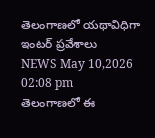తెలంగాణలో యథావిధిగా ఇంటర్ ప్రవేశాలు
NEWS May 10,2026 02:08 pm
తెలంగాణలో ఈ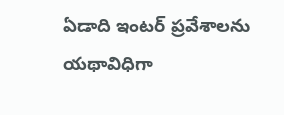ఏడాది ఇంటర్ ప్రవేశాలను యథావిధిగా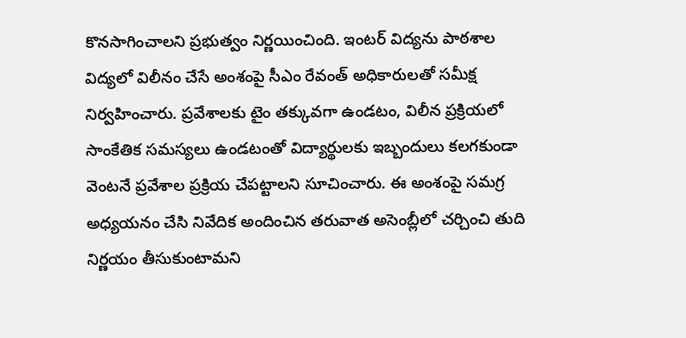కొనసాగించాలని ప్రభుత్వం నిర్ణయించింది. ఇంటర్ విద్యను పాఠశాల విద్యలో విలీనం చేసే అంశంపై సీఎం రేవంత్ అధికారులతో సమీక్ష నిర్వహించారు. ప్రవేశాలకు టైం తక్కువగా ఉండటం, విలీన ప్రక్రియలో సాంకేతిక సమస్యలు ఉండటంతో విద్యార్థులకు ఇబ్బందులు కలగకుండా వెంటనే ప్రవేశాల ప్రక్రియ చేపట్టాలని సూచించారు. ఈ అంశంపై సమగ్ర అధ్యయనం చేసి నివేదిక అందించిన తరువాత అసెంబ్లీలో చర్చించి తుది నిర్ణయం తీసుకుంటామని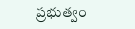ప్రభుత్వం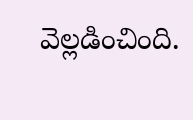వెల్లడించింది.